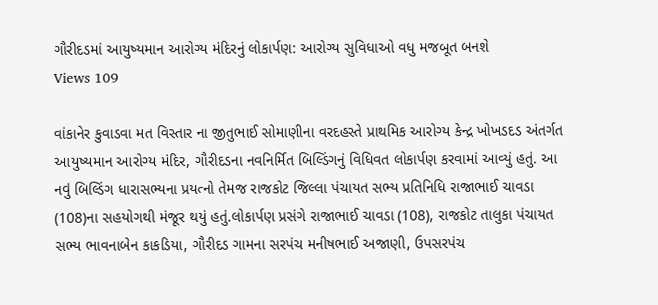ગૌરીદડમાં આયુષ્યમાન આરોગ્ય મંદિરનું લોકાર્પણ: આરોગ્ય સુવિધાઓ વધુ મજબૂત બનશે
Views 109

વાંકાનેર કુવાડવા મત વિસ્તાર ના જીતુભાઈ સોમાણીના વરદહસ્તે પ્રાથમિક આરોગ્ય કેન્દ્ર ખોખડદડ અંતર્ગત આયુષ્યમાન આરોગ્ય મંદિર, ગૌરીદડના નવનિર્મિત બિલ્ડિંગનું વિધિવત લોકાર્પણ કરવામાં આવ્યું હતું. આ નવું બિલ્ડિંગ ધારાસભ્યના પ્રયત્નો તેમજ રાજકોટ જિલ્લા પંચાયત સભ્ય પ્રતિનિધિ રાજાભાઈ ચાવડા (108)ના સહયોગથી મંજૂર થયું હતું.લોકાર્પણ પ્રસંગે રાજાભાઈ ચાવડા (108), રાજકોટ તાલુકા પંચાયત સભ્ય ભાવનાબેન કાકડિયા, ગૌરીદડ ગામના સરપંચ મનીષભાઈ અજાણી, ઉપસરપંચ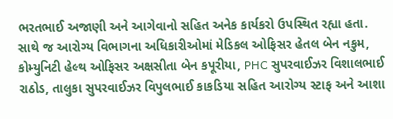ભરતભાઈ અજાણી અને આગેવાનો સહિત અનેક કાર્યકરો ઉપસ્થિત રહ્યા હતા. સાથે જ આરોગ્ય વિભાગના અધિકારીઓમાં મેડિકલ ઓફિસર હેતલ બેન નકુમ, કોમ્યુનિટી હેલ્થ ઓફિસર અક્ષસીતા બેન કપૂરીયા, PHC સુપરવાઈઝર વિશાલભાઈ રાઠોડ, તાલુકા સુપરવાઈઝર વિપુલભાઈ કાકડિયા સહિત આરોગ્ય સ્ટાફ અને આશા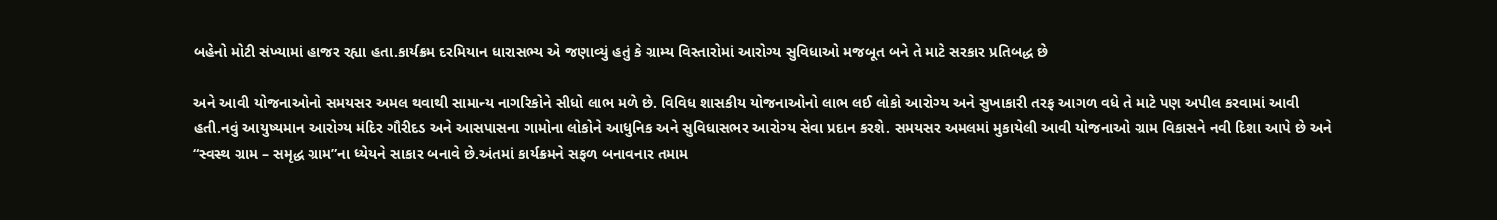બહેનો મોટી સંખ્યામાં હાજર રહ્યા હતા.કાર્યક્રમ દરમિયાન ધારાસભ્ય એ જણાવ્યું હતું કે ગ્રામ્ય વિસ્તારોમાં આરોગ્ય સુવિધાઓ મજબૂત બને તે માટે સરકાર પ્રતિબદ્ધ છે

અને આવી યોજનાઓનો સમયસર અમલ થવાથી સામાન્ય નાગરિકોને સીધો લાભ મળે છે. વિવિધ શાસકીય યોજનાઓનો લાભ લઈ લોકો આરોગ્ય અને સુખાકારી તરફ આગળ વધે તે માટે પણ અપીલ કરવામાં આવી હતી.નવું આયુષ્યમાન આરોગ્ય મંદિર ગૌરીદડ અને આસપાસના ગામોના લોકોને આધુનિક અને સુવિધાસભર આરોગ્ય સેવા પ્રદાન કરશે. સમયસર અમલમાં મુકાયેલી આવી યોજનાઓ ગ્રામ વિકાસને નવી દિશા આપે છે અને “સ્વસ્થ ગ્રામ – સમૃદ્ધ ગ્રામ”ના ધ્યેયને સાકાર બનાવે છે.અંતમાં કાર્યક્રમને સફળ બનાવનાર તમામ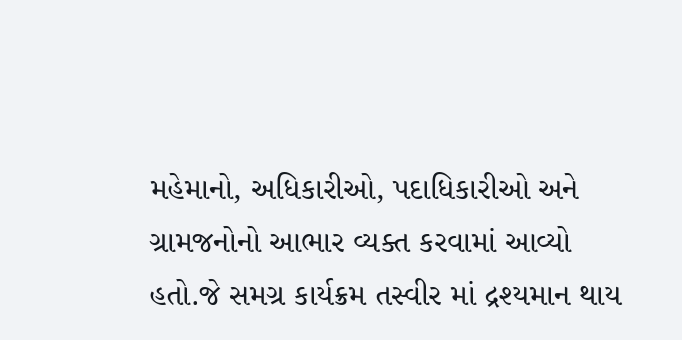મહેમાનો, અધિકારીઓ, પદાધિકારીઓ અને ગ્રામજનોનો આભાર વ્યક્ત કરવામાં આવ્યો હતો.જે સમગ્ર કાર્યક્રમ તસ્વીર માં દ્રશ્યમાન થાય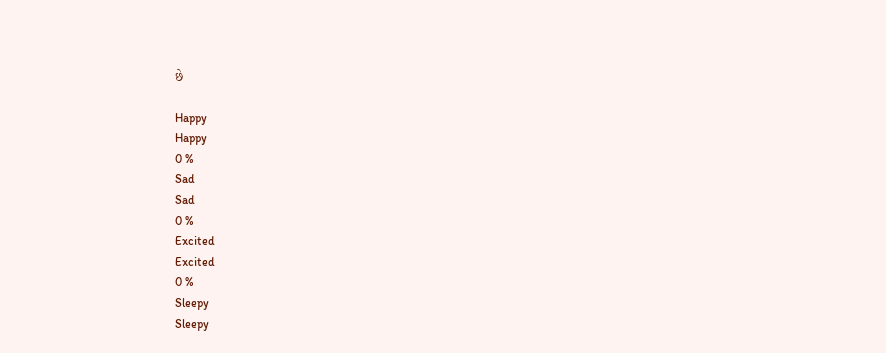છે

Happy
Happy
0 %
Sad
Sad
0 %
Excited
Excited
0 %
Sleepy
Sleepy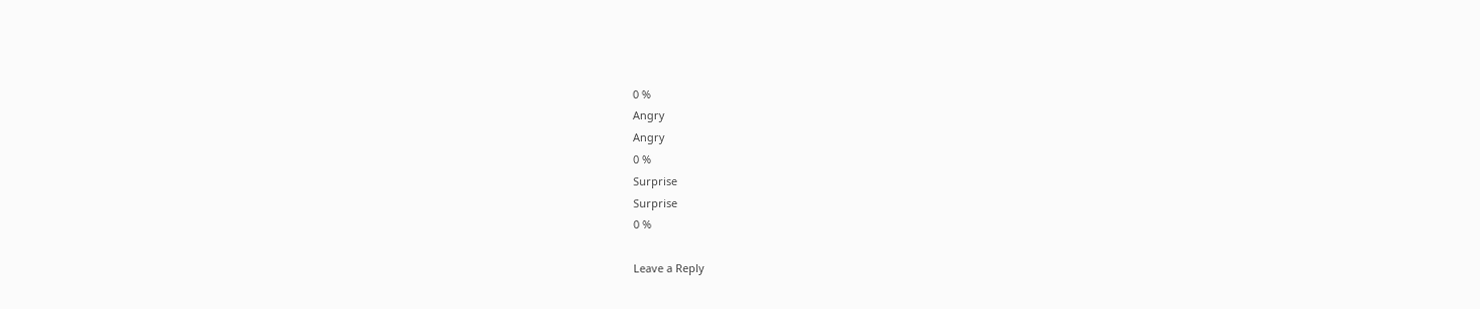0 %
Angry
Angry
0 %
Surprise
Surprise
0 %

Leave a Reply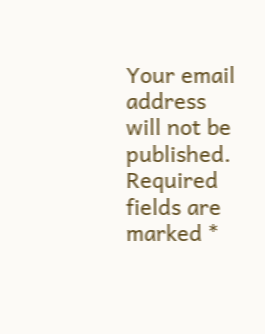Your email address will not be published. Required fields are marked *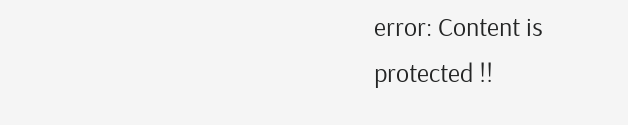error: Content is protected !!